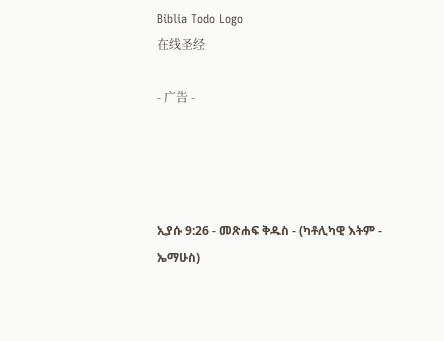Biblia Todo Logo
在线圣经

- 广告 -




ኢያሱ 9:26 - መጽሐፍ ቅዱስ - (ካቶሊካዊ እትም - ኤማሁስ)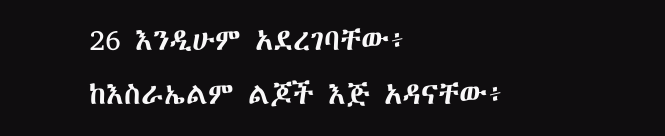26 እንዲሁም አደረገባቸው፥ ከእስራኤልም ልጆች እጅ አዳናቸው፥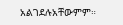አልገደሉአቸውምም።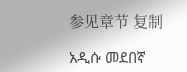参见章节 复制

አዲሱ መደበኛ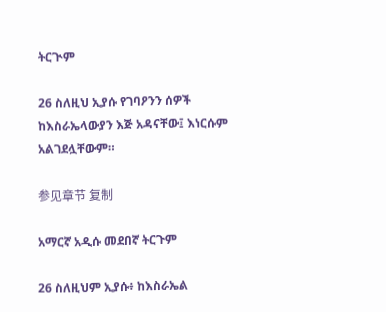ትርጒም

26 ስለዚህ ኢያሱ የገባዖንን ሰዎች ከእስራኤላውያን እጅ አዳናቸው፤ እነርሱም አልገደሏቸውም።

参见章节 复制

አማርኛ አዲሱ መደበኛ ትርጉም

26 ስለዚህም ኢያሱ፥ ከእስራኤል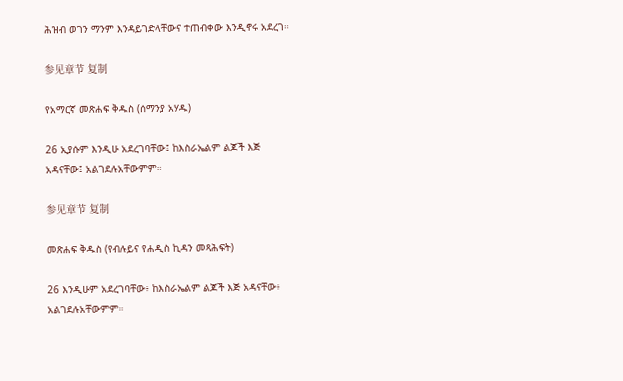ሕዝብ ወገን ማንም እንዳይገድላቸውና ተጠብቀው እንዲኖሩ አደረገ።

参见章节 复制

የአማርኛ መጽሐፍ ቅዱስ (ሰማንያ አሃዱ)

26 ኢያሱም እንዲሁ አደረገባቸው፤ ከእስራኤልም ልጆች እጅ አዳናቸው፤ አልገደሉአቸውምም።

参见章节 复制

መጽሐፍ ቅዱስ (የብሉይና የሐዲስ ኪዳን መጻሕፍት)

26 እንዲሁም አደረገባቸው፥ ከእስራኤልም ልጆች እጅ አዳናቸው፥ አልገደሉአቸውምም።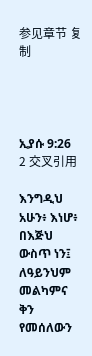参见章节 复制




ኢያሱ 9:26
2 交叉引用

እንግዲህ አሁን፥ እነሆ፥ በእጅህ ውስጥ ነን፤ ለዓይንህም መልካምና ቅን የመሰለውን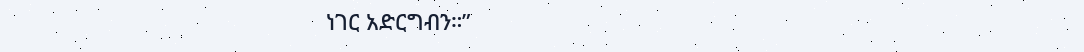ነገር አድርግብን።”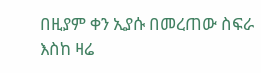በዚያም ቀን ኢያሱ በመረጠው ስፍራ እስከ ዛሬ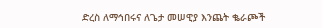ድረስ ለማኅበሩና ለጌታ መሠዊያ እንጨት ቈራጮች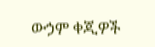ውኃም ቀጂዎች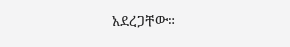አደረጋቸው።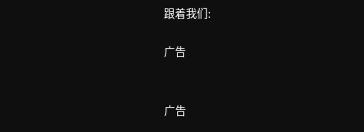跟着我们:

广告


广告